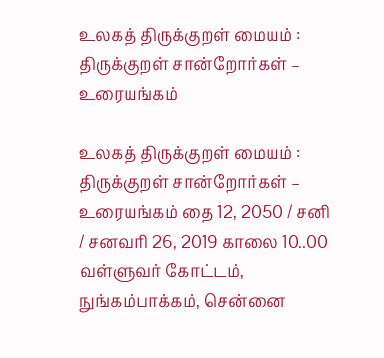உலகத் திருக்குறள் மையம் : திருக்குறள் சான்றோர்கள் – உரையங்கம்

உலகத் திருக்குறள் மையம் : திருக்குறள் சான்றோர்கள் – உரையங்கம் தை 12, 2050 / சனி / சனவரி 26, 2019 காலை 10..00 வள்ளுவர் கோட்டம், நுங்கம்பாக்கம், சென்னை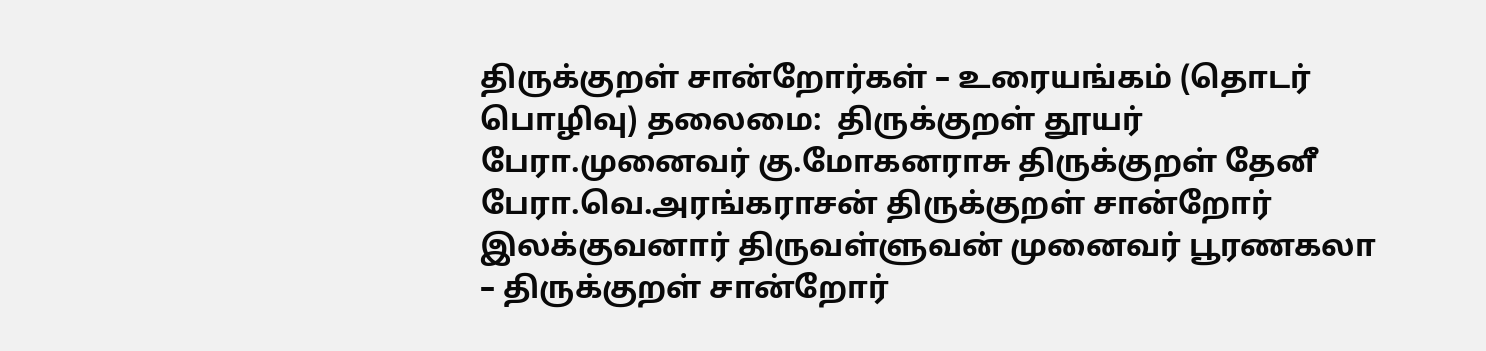திருக்குறள் சான்றோர்கள் – உரையங்கம் (தொடர் பொழிவு) தலைமை:  திருக்குறள் தூயர் பேரா.முனைவர் கு.மோகனராசு திருக்குறள் தேனீ பேரா.வெ.அரங்கராசன் திருக்குறள் சான்றோர் இலக்குவனார் திருவள்ளுவன் முனைவர் பூரணகலா  – திருக்குறள் சான்றோர்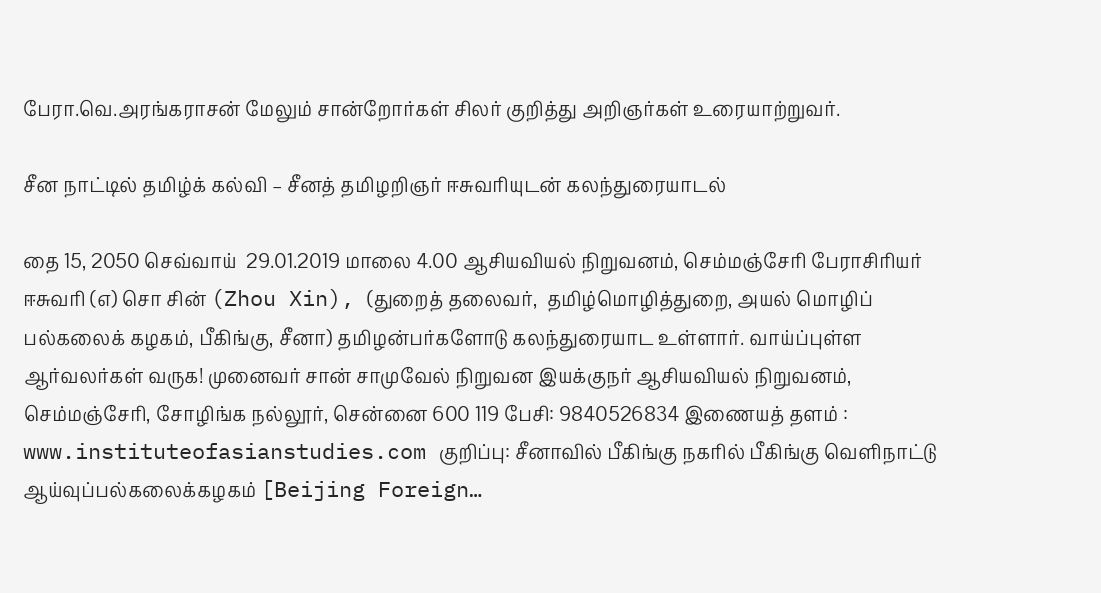பேரா.வெ.அரங்கராசன் மேலும் சான்றோர்கள் சிலர் குறித்து அறிஞர்கள் உரையாற்றுவர்.

சீன நாட்டில் தமிழ்க் கல்வி – சீனத் தமிழறிஞர் ஈசுவரியுடன் கலந்துரையாடல்

தை 15, 2050 செவ்வாய்  29.01.2019 மாலை 4.00 ஆசியவியல் நிறுவனம், செம்மஞ்சேரி பேராசிரியர் ஈசுவரி (எ) சொ சின் (Zhou Xin), (துறைத் தலைவர்,  தமிழ்மொழித்துறை, அயல் மொழிப் பல்கலைக் கழகம், பீகிங்கு, சீனா) தமிழன்பர்களோடு கலந்துரையாட உள்ளார். வாய்ப்புள்ள ஆர்வலர்கள் வருக! முனைவர் சான் சாமுவேல் நிறுவன இயக்குநர் ஆசியவியல் நிறுவனம், செம்மஞ்சேரி, சோழிங்க நல்லூர், சென்னை 600 119 பேசி: 9840526834 இணையத் தளம் :  www.instituteofasianstudies.com குறிப்பு: சீனாவில் பீகிங்கு நகரில் பீகிங்கு வெளிநாட்டு ஆய்வுப்பல்கலைக்கழகம் [Beijing Foreign…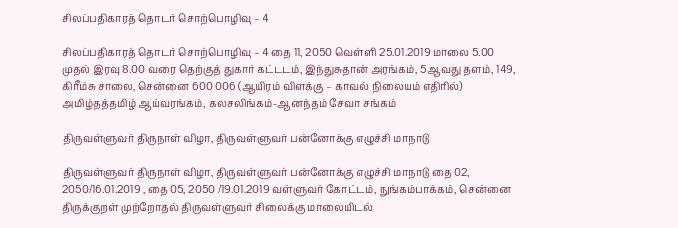சிலப்பதிகாரத் தொடர் சொற்பொழிவு – 4

சிலப்பதிகாரத் தொடர் சொற்பொழிவு – 4 தை 11, 2050 வெள்ளி 25.01.2019 மாலை 5.00 முதல் இரவு 8.00 வரை தெற்குத் துகார் கட்டடம், இந்துசுதான் அரங்கம், 5ஆவது தளம், 149, கிரீம்சு சாலை, சென்னை 600 006 (ஆயிரம் விளக்கு – காவல் நிலையம் எதிரில்) அமிழ்தத்தமிழ் ஆய்வரங்கம், கலசலிங்கம்-ஆனந்தம் சேவா சங்கம்

திருவள்ளுவர் திருநாள் விழா, திருவள்ளுவர் பன்னோக்கு எழுச்சி மாநாடு

திருவள்ளுவர் திருநாள் விழா, திருவள்ளுவர் பன்னோக்கு எழுச்சி மாநாடு தை 02, 2050/16.01.2019 , தை 05, 2050 /19.01.2019 வள்ளுவர் கோட்டம், நுங்கம்பாக்கம், சென்னை திருக்குறள் முற்றோதல் திருவள்ளுவர் சிலைக்கு மாலையிடல்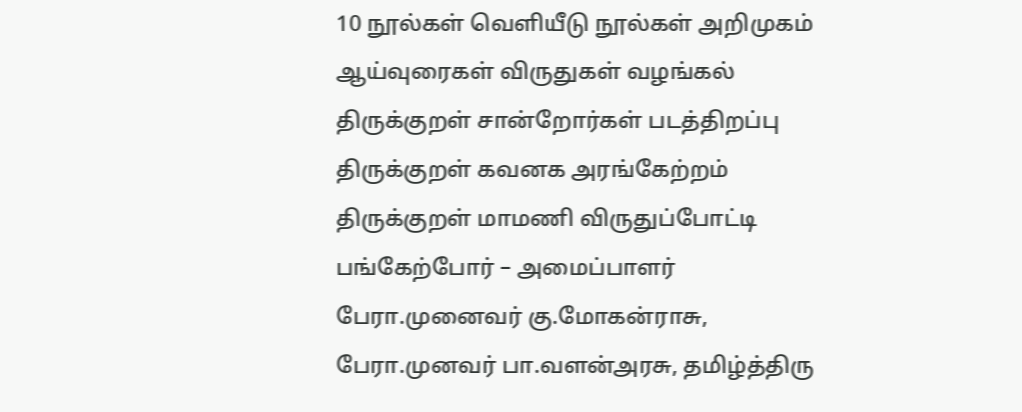10 நூல்கள் வெளியீடு நூல்கள் அறிமுகம் ஆய்வுரைகள் விருதுகள் வழங்கல் திருக்குறள் சான்றோர்கள் படத்திறப்பு திருக்குறள் கவனக அரங்கேற்றம் திருக்குறள் மாமணி விருதுப்போட்டி பங்கேற்போர் – அமைப்பாளர் பேரா.முனைவர் கு.மோகன்ராசு, பேரா.முனவர் பா.வளன்அரசு, தமிழ்த்திரு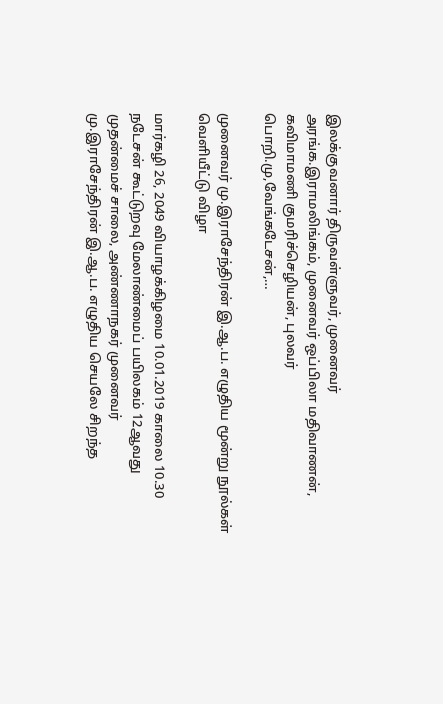இலக்குவனார் திருவள்ளுவர், முனைவர் அரங்க.இராமலிங்கம், முனைவர் ஒப்பிலா மதிவாணன், கவிமாமணி குமரிச்செழியன், புலவர் பொறி.மு,வேங்கடேசன்,…

முனைவர் மு.இராசேந்திரன் இ.ஆ.ப. எழுதிய மூன்று நூல்கள் வெளியீட்டு விழா

மார்கழி 26, 2049 வியாழக்கிழமை 10.01.2019 காலை 10.30 நடேசன் கூட்டுறவு மேலாண்மைப் பயிலகம் 12ஆவது முதன்மைச் சாலை, அண்ணாநகர் முனைவர் மு.இராசேந்திரன் இ.ஆ.ப. எழுதிய செயலே சிறந்த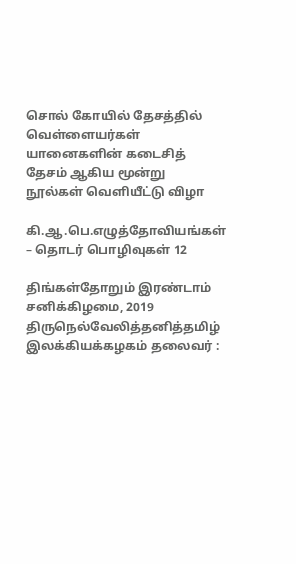சொல் கோயில் தேசத்தில் வெள்ளையர்கள் யானைகளின் கடைசித் தேசம் ஆகிய மூன்று நூல்கள் வெளியீட்டு விழா

கி.ஆ.பெ.எழுத்தோவியங்கள் – தொடர் பொழிவுகள் 12

திங்கள்தோறும் இரண்டாம் சனிக்கிழமை, 2019 திருநெல்வேலித்தனித்தமிழ் இலக்கியக்கழகம் தலைவர் :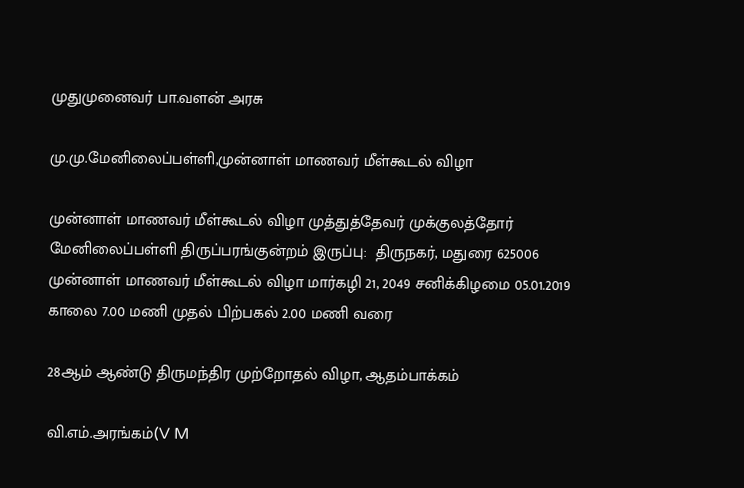முதுமுனைவர் பா.வளன் அரசு

மு.மு.மேனிலைப்பள்ளி,முன்னாள் மாணவர் மீள்கூடல் விழா

முன்னாள் மாணவர் மீள்கூடல் விழா முத்துத்தேவர் முக்குலத்தோர் மேனிலைப்பள்ளி திருப்பரங்குன்றம் இருப்பு:  திருநகர், மதுரை 625006 முன்னாள் மாணவர் மீள்கூடல் விழா மார்கழி 21, 2049 சனிக்கிழமை 05.01.2019 காலை 7.00 மணி முதல் பிற்பகல் 2.00 மணி வரை

28ஆம் ஆண்டு திருமந்திர முற்றோதல் விழா, ஆதம்பாக்கம்

வி.எம்.அரங்கம்(V M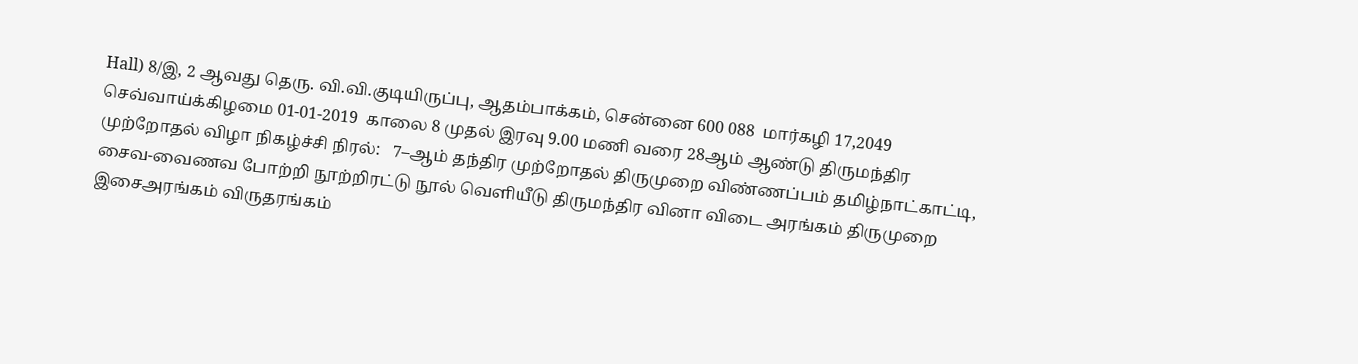Hall) 8/இ, 2 ஆவது தெரு. வி.வி.குடியிருப்பு, ஆதம்பாக்கம், சென்னை 600 088  மார்கழி 17,2049   செவ்வாய்க்கிழமை 01-01-2019  காலை 8 முதல் இரவு 9.00 மணி வரை 28ஆம் ஆண்டு திருமந்திர முற்றோதல் விழா நிகழ்ச்சி நிரல்:   7–ஆம் தந்திர முற்றோதல் திருமுறை விண்ணப்பம் தமிழ்நாட்காட்டி, சைவ-வைணவ போற்றி நூற்றிரட்டு நூல் வெளியீடு திருமந்திர வினா விடை அரங்கம் திருமுறை இசைஅரங்கம் விருதரங்கம்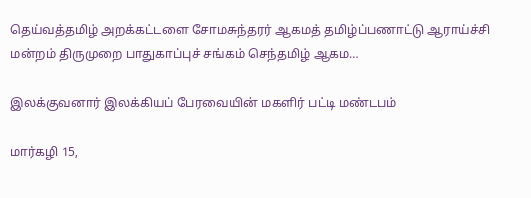தெய்வத்தமிழ் அறக்கட்டளை சோமசுந்தரர் ஆகமத் தமிழ்ப்பணாட்டு ஆராய்ச்சி மன்றம் திருமுறை பாதுகாப்புச் சங்கம் செந்தமிழ் ஆகம…

இலக்குவனார் இலக்கியப் பேரவையின் மகளிர் பட்டி மண்டபம்

மார்கழி 15,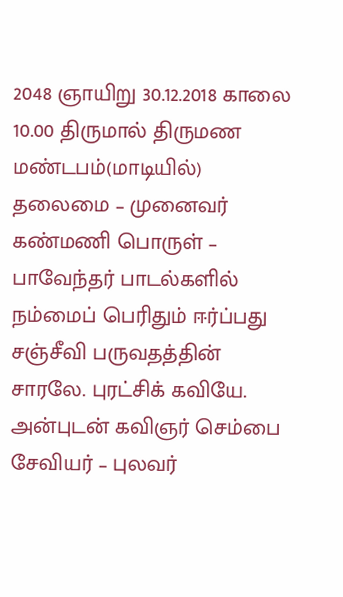2048 ஞாயிறு 30.12.2018 காலை 10.00 திருமால் திருமண மண்டபம்(மாடியில்) தலைமை – முனைவர் கண்மணி பொருள் – பாவேந்தர் பாடல்களில் நம்மைப் பெரிதும் ஈர்ப்பது சஞ்சீவி பருவதத்தின் சாரலே. புரட்சிக் கவியே. அன்புடன் கவிஞர் செம்பை சேவியர் – புலவர்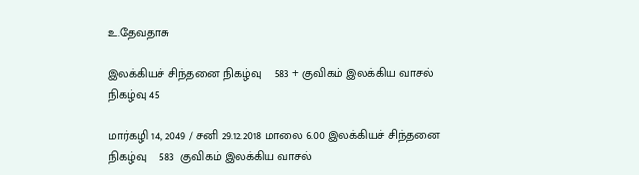உ.தேவதாசு

இலக்கியச் சிந்தனை நிகழ்வு    583 + குவிகம் இலக்கிய வாசல் நிகழ்வு 45

மார்கழி 14, 2049 / சனி 29.12.2018 மாலை 6.00 இலக்கியச் சிந்தனை நிகழ்வு    583  குவிகம் இலக்கிய வாசல்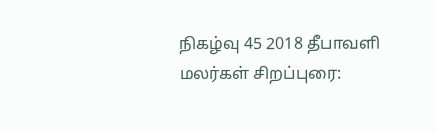நிகழ்வு 45 2018 தீபாவளி மலர்கள் சிறப்புரை: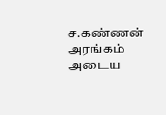ச.கண்ணன் அரங்கம் அடைய